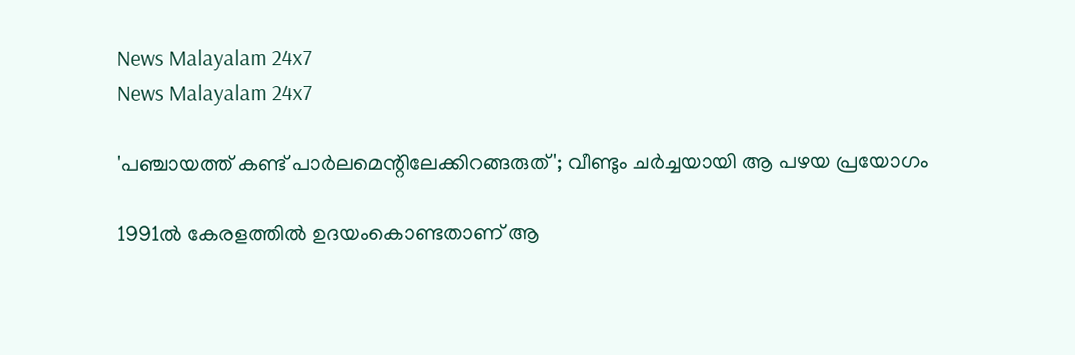News Malayalam 24x7
News Malayalam 24x7

'പഞ്ചായത്ത് കണ്ട് പാര്‍ലമെന്റിലേക്കിറങ്ങരുത്'; വീണ്ടും ചര്‍ച്ചയായി ആ പഴയ പ്രയോഗം

1991ല്‍ കേരളത്തില്‍ ഉദയംകൊണ്ടതാണ് ആ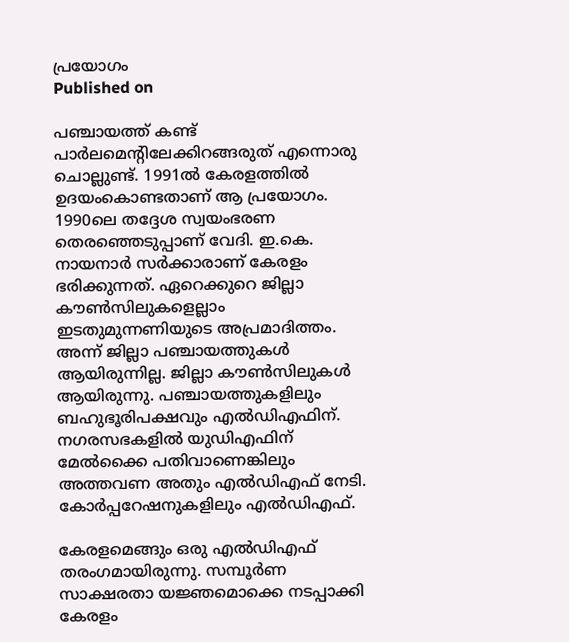പ്രയോഗം
Published on

പഞ്ചായത്ത് കണ്ട് പാര്‍ലമെന്റിലേക്കിറങ്ങരുത് എന്നൊരു ചൊല്ലുണ്ട്. 1991ല്‍ കേരളത്തില്‍ ഉദയംകൊണ്ടതാണ് ആ പ്രയോഗം. 1990ലെ തദ്ദേശ സ്വയംഭരണ തെരഞ്ഞെടുപ്പാണ് വേദി. ഇ.കെ. നായനാര്‍ സര്‍ക്കാരാണ് കേരളം ഭരിക്കുന്നത്. ഏറെക്കുറെ ജില്ലാ കൗണ്‍സിലുകളെല്ലാം ഇടതുമുന്നണിയുടെ അപ്രമാദിത്തം. അന്ന് ജില്ലാ പഞ്ചായത്തുകള്‍ ആയിരുന്നില്ല. ജില്ലാ കൗണ്‍സിലുകള്‍ ആയിരുന്നു. പഞ്ചായത്തുകളിലും ബഹുഭൂരിപക്ഷവും എല്‍ഡിഎഫിന്. നഗരസഭകളില്‍ യുഡിഎഫിന് മേല്‍ക്കൈ പതിവാണെങ്കിലും അത്തവണ അതും എല്‍ഡിഎഫ് നേടി. കോര്‍പ്പറേഷനുകളിലും എല്‍ഡിഎഫ്.

കേരളമെങ്ങും ഒരു എല്‍ഡിഎഫ് തരംഗമായിരുന്നു. സമ്പൂര്‍ണ സാക്ഷരതാ യജ്ഞമൊക്കെ നടപ്പാക്കി കേരളം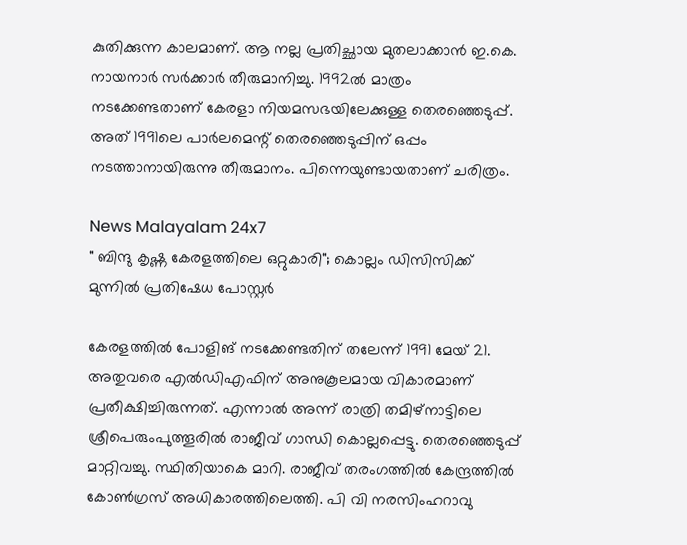കുതിക്കുന്ന കാലമാണ്. ആ നല്ല പ്രതിച്ഛായ മുതലാക്കാന്‍ ഇ.കെ. നായനാര്‍ സര്‍ക്കാര്‍ തീരുമാനിച്ചു. 1992ല്‍ മാത്രം നടക്കേണ്ടതാണ് കേരളാ നിയമസഭയിലേക്കുള്ള തെരഞ്ഞെടുപ്പ്. അത് 1991ലെ പാര്‍ലമെന്റ് തെരഞ്ഞെടുപ്പിന് ഒപ്പം നടത്താനായിരുന്നു തീരുമാനം. പിന്നെയുണ്ടായതാണ് ചരിത്രം.

News Malayalam 24x7
" ബിന്ദു കൃഷ്ണ കേരളത്തിലെ ഒറ്റുകാരി"; കൊല്ലം ഡിസിസിക്ക് മുന്നിൽ പ്രതിഷേധ പോസ്റ്റർ

കേരളത്തില്‍ പോളിങ് നടക്കേണ്ടതിന് തലേന്ന് 1991 മേയ് 21. അതുവരെ എല്‍ഡിഎഫിന് അനുകൂലമായ വികാരമാണ് പ്രതീക്ഷിച്ചിരുന്നത്. എന്നാല്‍ അന്ന് രാത്രി തമിഴ്‌നാട്ടിലെ ശ്രീപെരുംപുത്തൂരില്‍ രാജീവ് ഗാന്ധി കൊല്ലപ്പെട്ടു. തെരഞ്ഞെടുപ്പ് മാറ്റിവച്ചു. സ്ഥിതിയാകെ മാറി. രാജീവ് തരംഗത്തില്‍ കേന്ദ്രത്തില്‍ കോണ്‍ഗ്രസ് അധികാരത്തിലെത്തി. പി വി നരസിംഹറാവു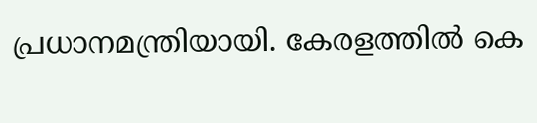പ്രധാനമന്ത്രിയായി. കേരളത്തില്‍ കെ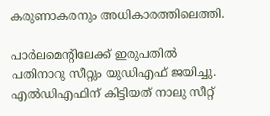കരുണാകരനും അധികാരത്തിലെത്തി.

പാര്‍ലമെന്റിലേക്ക് ഇരുപതില്‍ പതിനാറു സീറ്റും യുഡിഎഫ് ജയിച്ചു. എല്‍ഡിഎഫിന് കിട്ടിയത് നാലു സീറ്റ്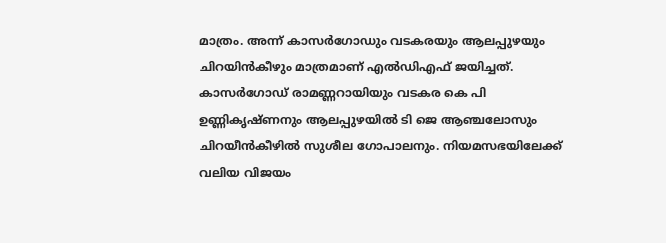മാത്രം. അന്ന് കാസര്‍ഗോഡും വടകരയും ആലപ്പുഴയും ചിറയിന്‍കീഴും മാത്രമാണ് എല്‍ഡിഎഫ് ജയിച്ചത്. കാസര്‍ഗോഡ് രാമണ്ണറായിയും വടകര കെ പി ഉണ്ണികൃഷ്ണനും ആലപ്പുഴയില്‍ ടി ജെ ആഞ്ചലോസും ചിറയീന്‍കീഴില്‍ സുശീല ഗോപാലനും. നിയമസഭയിലേക്ക് വലിയ വിജയം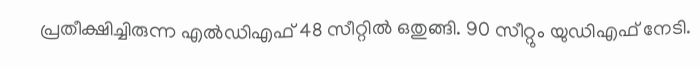പ്രതീക്ഷിച്ചിരുന്ന എല്‍ഡിഎഫ് 48 സീറ്റില്‍ ഒതുങ്ങി. 90 സീറ്റും യുഡിഎഫ് നേടി.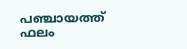പഞ്ചായത്ത് ഫലം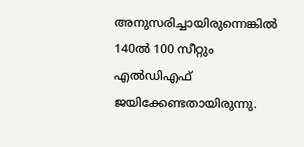അനുസരിച്ചായിരുന്നെങ്കില്‍ 140ല്‍ 100 സീറ്റും എല്‍ഡിഎഫ് ജയിക്കേണ്ടതായിരുന്നു.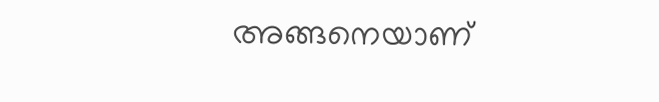അങ്ങനെയാണ്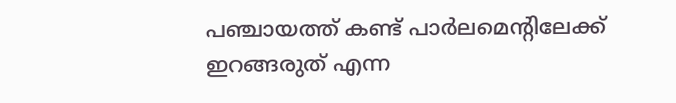പഞ്ചായത്ത് കണ്ട് പാര്‍ലമെന്റിലേക്ക് ഇറങ്ങരുത് എന്ന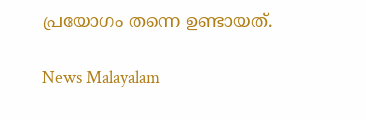പ്രയോഗം തന്നെ ഉണ്ടായത്.

News Malayalam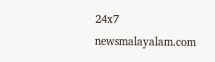24x7
newsmalayalam.com